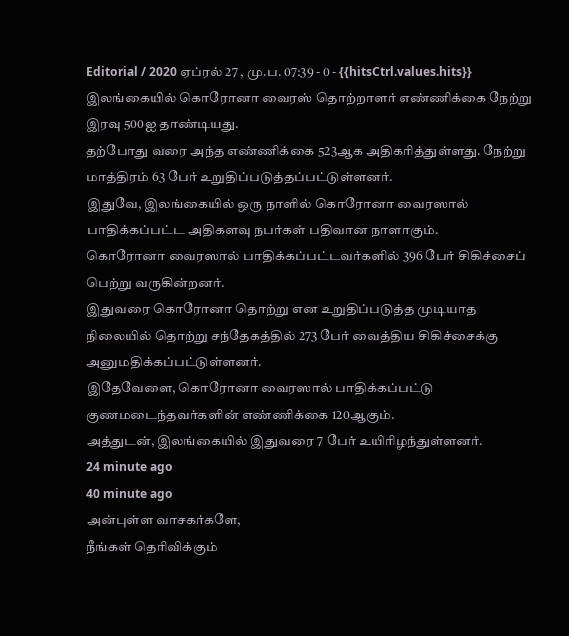Editorial / 2020 ஏப்ரல் 27 , மு.ப. 07:39 - 0 - {{hitsCtrl.values.hits}}
இலங்கையில் கொரோனா வைரஸ் தொற்றாளர் எண்ணிக்கை நேற்று இரவு 500ஐ தாண்டியது.
தற்போது வரை அந்த எண்ணிக்கை 523ஆக அதிகரித்துள்ளது. நேற்று மாத்திரம் 63 பேர் உறுதிப்படுத்தப்பட்டுள்ளனர்.
இதுவே, இலங்கையில் ஒரு நாளில் கொரோனா வைரஸால் பாதிக்கப்பட்ட அதிகளவு நபர்கள் பதிவான நாளாகும்.
கொரோனா வைரஸால் பாதிக்கப்பட்டவர்களில் 396 பேர் சிகிச்சைப் பெற்று வருகின்றனர்.
இதுவரை கொரோனா தொற்று என உறுதிப்படுத்த முடியாத நிலையில் தொற்று சந்தேகத்தில் 273 பேர் வைத்திய சிகிச்சைக்கு அனுமதிக்கப்பட்டுள்ளனர்.
இதேவேளை, கொரோனா வைரஸால் பாதிக்கப்பட்டு குணமடைந்தவர்களின் எண்ணிக்கை 120ஆகும்.
அத்துடன், இலங்கையில் இதுவரை 7 பேர் உயிரிழந்துள்ளனர்.
24 minute ago
40 minute ago
அன்புள்ள வாசகர்களே,
நீங்கள் தெரிவிக்கும்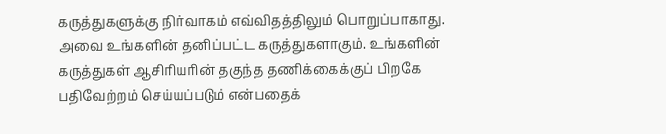கருத்துகளுக்கு நிர்வாகம் எவ்விதத்திலும் பொறுப்பாகாது. அவை உங்களின் தனிப்பட்ட கருத்துகளாகும். உங்களின் கருத்துகள் ஆசிரியரின் தகுந்த தணிக்கைக்குப் பிறகே பதிவேற்றம் செய்யப்படும் என்பதைக்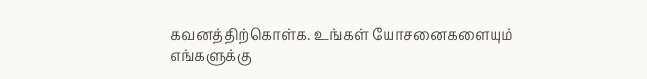கவனத்திற்கொள்க. உங்கள் யோசனைகளையும் எங்களுக்கு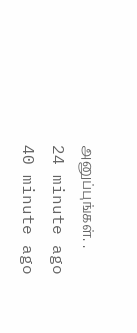அனுப்புங்கள். .
24 minute ago
40 minute ago